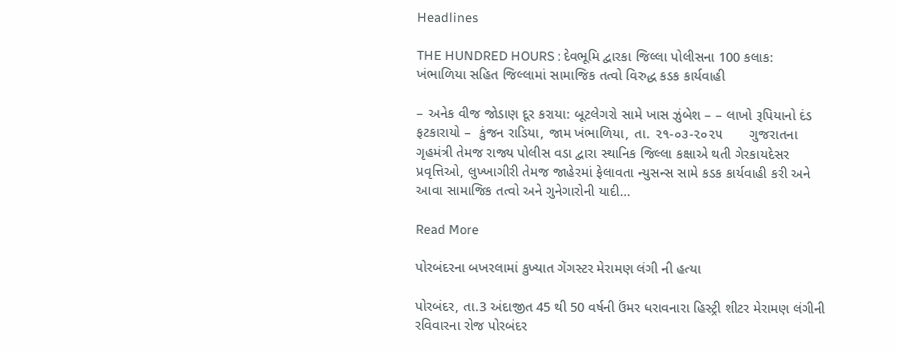Headlines

THE HUNDRED HOURS : દેવભૂમિ દ્વારકા જિલ્લા પોલીસના 100 કલાક: ખંભાળિયા સહિત જિલ્લામાં સામાજિક તત્વો વિરુદ્ધ કડક કાર્યવાહી

– અનેક વીજ જોડાણ દૂર કરાયા: બૂટલેગરો સામે ખાસ ઝુંબેશ – – લાખો રૂપિયાનો દંડ ફટકારાયો –  કુંજન રાડિયા, જામ ખંભાળિયા, તા. ૨૧-૦૩-૨૦૨૫       ગુજરાતના ગૃહમંત્રી તેમજ રાજ્ય પોલીસ વડા દ્વારા સ્થાનિક જિલ્લા કક્ષાએ થતી ગેરકાયદેસર પ્રવૃત્તિઓ, લુખ્ખાગીરી તેમજ જાહેરમાં ફેલાવતા ન્યુસન્સ સામે કડક કાર્યવાહી કરી અને આવા સામાજિક તત્વો અને ગુનેગારોની યાદી…

Read More

પોરબંદરના બખરલામાં કુખ્યાત ગેંગસ્ટર મેરામણ લંગી ની હત્યા

પોરબંદર, તા.3 અંદાજીત 45 થી 50 વર્ષની ઉંમર ધરાવનારા હિસ્ટ્રી શીટર મેરામણ લંગીની રવિવારના રોજ પોરબંદર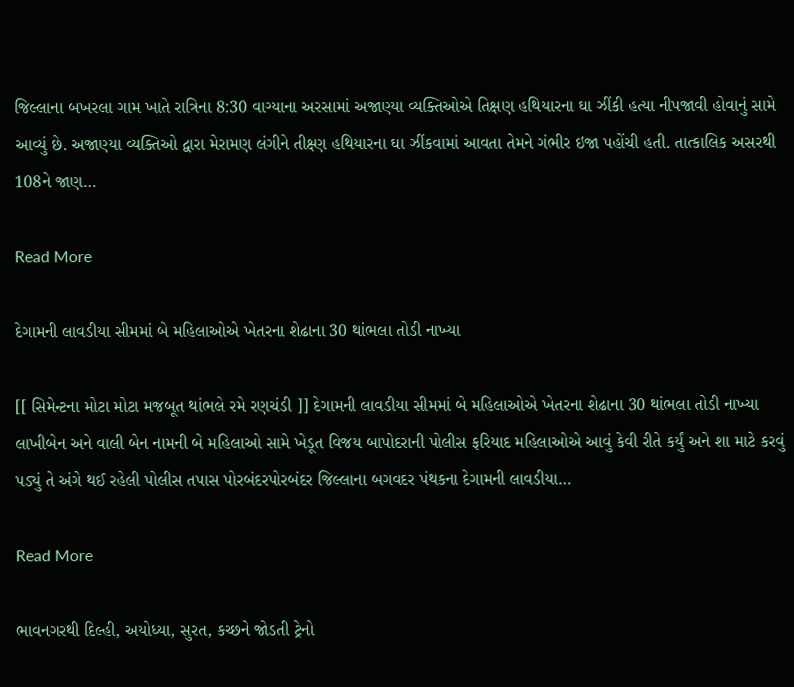જિલ્લાના બખરલા ગામ ખાતે રાત્રિના 8:30 વાગ્યાના અરસામાં અજાણ્યા વ્યક્તિઓએ તિક્ષણ હથિયારના ઘા ઝીંકી હત્યા નીપજાવી હોવાનું સામે આવ્યું છે. અજાણ્યા વ્યક્તિઓ દ્વારા મેરામણ લંગીને તીક્ષ્ણ હથિયારના ઘા ઝીંકવામાં આવતા તેમને ગંભીર ઇજા પહોંચી હતી. તાત્કાલિક અસરથી 108ને જાણ…

Read More

દેગામની લાવડીયા સીમમાં બે મહિલાઓએ ખેતરના શેઢાના 30 થાંભલા તોડી નાખ્યા

[[ સિમેન્ટના મોટા મોટા મજબૂત થાંભલે રમે રણચંડી ]] દેગામની લાવડીયા સીમમાં બે મહિલાઓએ ખેતરના શેઢાના 30 થાંભલા તોડી નાખ્યા લાખીબેન અને વાલી બેન નામની બે મહિલાઓ સામે ખેડૂત વિજય બાપોદરાની પોલીસ ફરિયાદ મહિલાઓએ આવું કેવી રીતે કર્યું અને શા માટે કરવું પડ્યું તે અંગે થઈ રહેલી પોલીસ તપાસ પોરબંદરપોરબંદર જિલ્લાના બગવદર પંથકના દેગામની લાવડીયા…

Read More

ભાવનગરથી દિલ્હી, અયોધ્યા, સુરત, કચ્છને જોડતી ટ્રેનો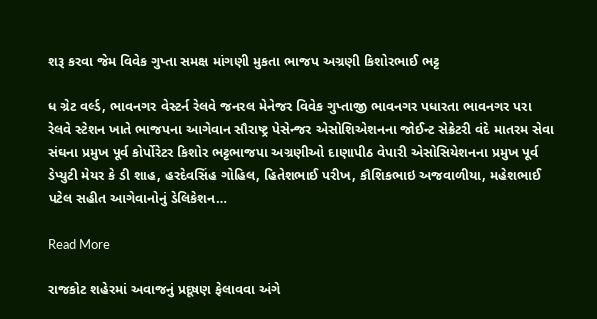શરૂ કરવા જેમ વિવેક ગુપ્તા સમક્ષ માંગણી મુકતા ભાજપ અગ્રણી કિશોરભાઈ ભટ્ટ

ધ ગ્રેટ વર્લ્ડ, ભાવનગર વેસ્ટર્ન રેલવે જનરલ મેનેજર વિવેક ગુપ્તાજી ભાવનગર પધારતા ભાવનગર પરા રેલવે સ્ટેશન ખાતે ભાજપના આગેવાન સૌરાષ્ટ્ર પેસેન્જર એસોશિએશનના જોઈન્ટ સેક્રેટરી વંદે માતરમ સેવા સંઘના પ્રમુખ પૂર્વ કોર્પોરેટર કિશોર ભટ્ટભાજપા અગ્રણીઓ દાણાપીઠ વેપારી એસોસિયેશનના પ્રમુખ પૂર્વ ડેપ્યુટી મેયર કે ડી શાહ, હરદેવસિંહ ગોહિલ, હિતેશભાઈ પરીખ, કૌશિકભાઇ અજવાળીયા, મહેશભાઈ પટેલ સહીત આગેવાનોનું ડેલિકેશન…

Read More

રાજકોટ શહેરમાં અવાજનું પ્રદૂષણ ફેલાવવા અંગે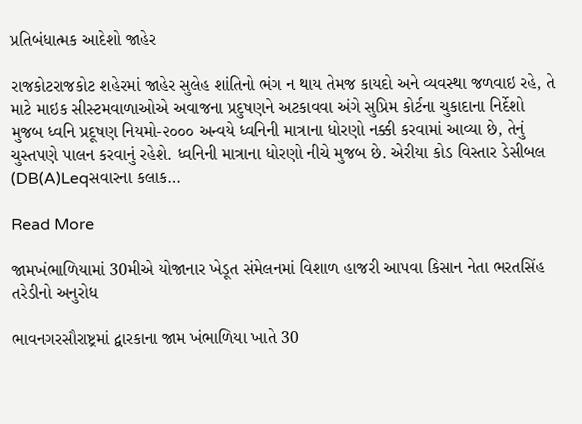પ્રતિબંધાત્મક આદેશો જાહેર

રાજકોટરાજકોટ શહેરમાં જાહેર સુલેહ શાંતિનો ભંગ ન થાય તેમજ કાયદો અને વ્યવસ્થા જળવાઇ રહે, તે માટે માઇક સીસ્‍ટમવાળાઓએ અવાજના પ્રદુષણને અટકાવવા અંગે સુપ્રિમ કોર્ટના ચુકાદાના નિર્દેશો મુજબ ધ્‍વનિ પ્રદૂષણ નિયમો-૨૦૦૦ અન્‍વયે ધ્‍વનિની માત્રાના ધોરણો નક્કી કરવામાં આવ્યા છે, તેનું ચુસ્‍તપણે પાલન કરવાનું રહેશે. ધ્વનિની માત્રાના ધોરણો નીચે મુજબ છે. એરીયા કોડ વિસ્‍તાર ડેસીબલ (DB(A)Leqસવારના કલાક…

Read More

જામખંભાળિયામાં 30મીએ યોજાનાર ખેડૂત સંમેલનમાં વિશાળ હાજરી આપવા કિસાન નેતા ભરતસિંહ તરેડીનો અનુરોધ

ભાવનગરસૌરાષ્ટ્રમાં દ્વારકાના જામ ખંભાળિયા ખાતે 30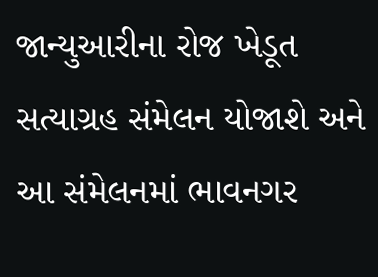જાન્યુઆરીના રોજ ખેડૂત સત્યાગ્રહ સંમેલન યોજાશે અને આ સંમેલનમાં ભાવનગર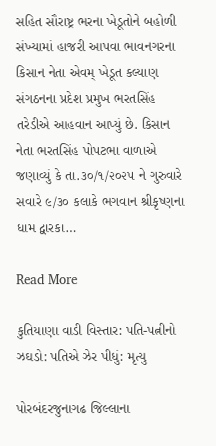સહિત સૌરાષ્ટ્ર ભરના ખેડૂતોને બહોળી સંખ્યામાં હાજરી આપવા ભાવનગરના કિસાન નેતા એવમ્ ખેડૂત કલ્યાણ સંગઠનના પ્રદેશ પ્રમુખ ભરતસિંહ તરેડીએ આહવાન આપ્યું છે. કિસાન નેતા ભરતસિંહ પોપટભા વાળાએ જણાવ્યું કે તા.૩૦/૧/૨૦૨૫ ને‌ ગુરુવારે સવારે ૯/૩૦ કલાકે ભગવાન શ્રીકૃષ્ણના ધામ દ્વારકા…

Read More

કુતિયાણા વાડી વિસ્તાર: પતિ-પત્નીનો ઝઘડો: પતિએ ઝેર પીધું: મૃત્યુ

પોરબંદરજુનાગઢ જિલ્લાના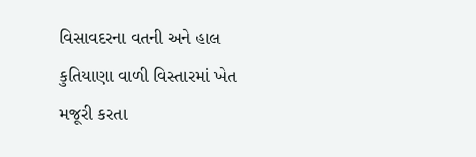વિસાવદરના વતની અને હાલ કુતિયાણા વાળી વિસ્તારમાં ખેત મજૂરી કરતા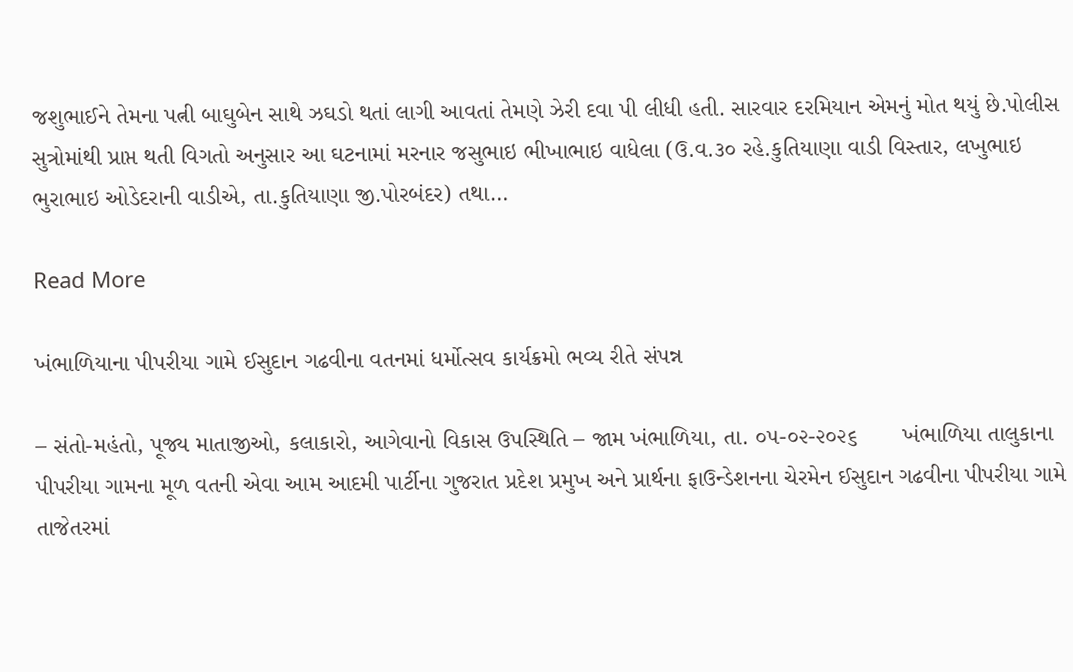જશુભાઈને તેમના પત્ની બાઘુબેન સાથે ઝઘડો થતાં લાગી આવતાં તેમણે ઝેરી દવા પી લીધી હતી. સારવાર દરમિયાન એમનું મોત થયું છે.પોલીસ સુત્રોમાંથી પ્રાપ્ત થતી વિગતો અનુસાર આ ઘટનામાં મરનાર જસુભાઇ ભીખાભાઇ વાધેલા (ઉ.વ.૩૦ રહે.કુતિયાણા વાડી વિસ્તાર, લખુભાઇ ભુરાભાઇ ઓડેદરાની વાડીએ, તા.કુતિયાણા જી.પોરબંદર) તથા…

Read More

ખંભાળિયાના પીપરીયા ગામે ઈસુદાન ગઢવીના વતનમાં ધર્મોત્સવ કાર્યક્રમો ભવ્ય રીતે સંપન્ન

– સંતો-મહંતો, પૂજ્ય માતાજીઓ, કલાકારો, આગેવાનો વિકાસ ઉપસ્થિતિ – જામ ખંભાળિયા, તા. ૦૫-૦૨-૨૦૨૬       ખંભાળિયા તાલુકાના પીપરીયા ગામના મૂળ વતની એવા આમ આદમી પાર્ટીના ગુજરાત પ્રદેશ પ્રમુખ અને પ્રાર્થના ફાઉન્ડેશનના ચેરમેન ઈસુદાન ગઢવીના પીપરીયા ગામે તાજેતરમાં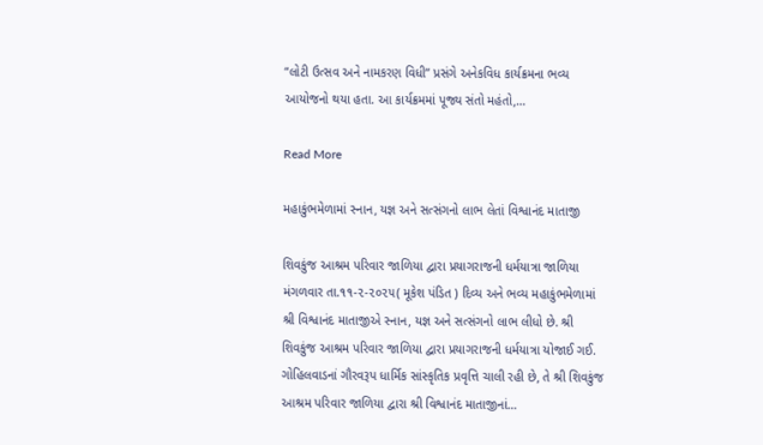“લોટી ઉત્સવ અને નામકરણ વિધી” પ્રસંગે અનેકવિધ કાર્યક્રમના ભવ્ય આયોજનો થયા હતા. આ કાર્યક્રમમાં પૂજ્ય સંતો મહંતો,…

Read More

મહાકુંભમેળામાં સ્નાન, યજ્ઞ અને સત્સંગનો લાભ લેતાં વિશ્વાનંદ માતાજી

શિવકુંજ આશ્રમ પરિવાર જાળિયા દ્વારા પ્રયાગરાજની ધર્મયાત્રા જાળિયા મંગળવાર તા.૧૧-૨-૨૦૨૫( મૂકેશ પંડિત ) દિવ્ય અને ભવ્ય મહાકુંભમેળામાં શ્રી વિશ્વાનંદ માતાજીએ સ્નાન, યજ્ઞ અને સત્સંગનો લાભ લીધો છે. શ્રી શિવકુંજ આશ્રમ પરિવાર જાળિયા દ્વારા પ્રયાગરાજની ધર્મયાત્રા યોજાઈ ગઈ. ગોહિલવાડનાં ગૌરવરૂપ ધાર્મિક સાંસ્કૃતિક પ્રવૃત્તિ ચાલી રહી છે, તે શ્રી શિવકુંજ આશ્રમ પરિવાર જાળિયા દ્વારા શ્રી વિશ્વાનંદ માતાજીનાં…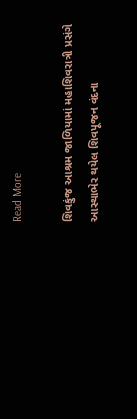Read More

શિવકુંજ આશ્રમ જાળિયામાં મહાશિવરાત્રી પ્રસંગે આસ્થાભેર થયેલ શિવપૂજન વંદના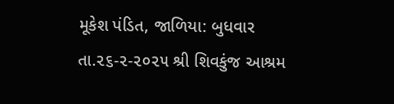મૂકેશ પંડિત, જાળિયા: બુધવાર તા.૨૬-૨-૨૦૨૫ શ્રી શિવકુંજ આશ્રમ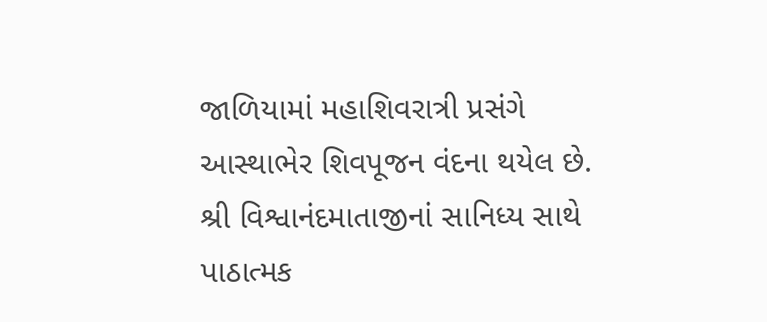જાળિયામાં મહાશિવરાત્રી પ્રસંગે આસ્થાભેર શિવપૂજન વંદના થયેલ છે. શ્રી વિશ્વાનંદમાતાજીનાં સાનિધ્ય સાથે પાઠાત્મક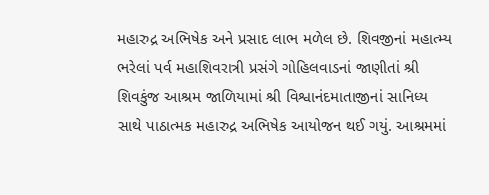મહારુદ્ર અભિષેક અને પ્રસાદ લાભ મળેલ છે. શિવજીનાં મહાત્મ્ય ભરેલાં પર્વ મહાશિવરાત્રી પ્રસંગે ગોહિલવાડનાં જાણીતાં શ્રી શિવકુંજ આશ્રમ જાળિયામાં શ્રી વિશ્વાનંદમાતાજીનાં સાનિધ્ય સાથે પાઠાત્મક મહારુદ્ર અભિષેક આયોજન થઈ ગયું. આશ્રમમાં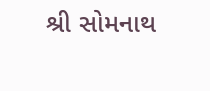શ્રી સોમનાથ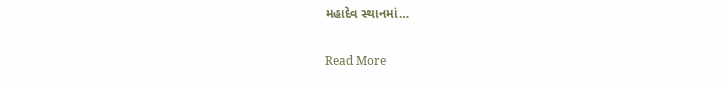મહાદેવ સ્થાનમાં…

Read More